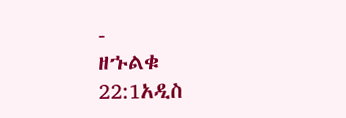-
ዘኁልቁ 22:1አዲስ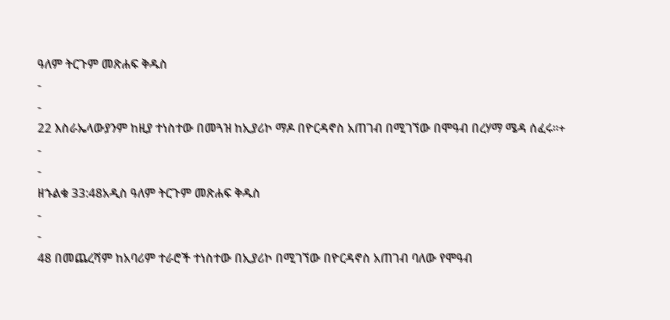ዓለም ትርጉም መጽሐፍ ቅዱስ
-
-
22 እስራኤላውያንም ከዚያ ተነስተው በመጓዝ ከኢያሪኮ ማዶ በዮርዳኖስ አጠገብ በሚገኘው በሞዓብ በረሃማ ሜዳ ሰፈሩ።+
-
-
ዘኁልቁ 33:48አዲስ ዓለም ትርጉም መጽሐፍ ቅዱስ
-
-
48 በመጨረሻም ከአባሪም ተራሮች ተነስተው በኢያሪኮ በሚገኘው በዮርዳኖስ አጠገብ ባለው የሞዓብ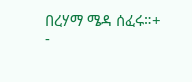በረሃማ ሜዳ ሰፈሩ።+
-